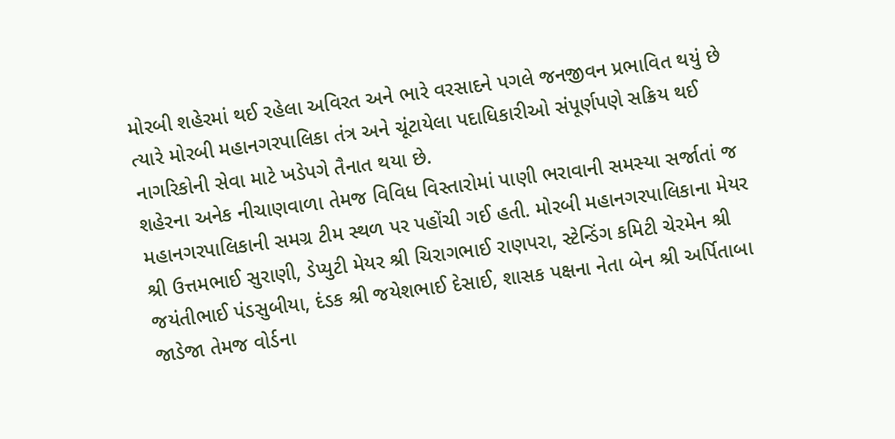મોરબી શહેરમાં થઈ રહેલા અવિરત અને ભારે વરસાદને પગલે જનજીવન પ્રભાવિત થયું છે ત્યારે મોરબી મહાનગરપાલિકા તંત્ર અને ચૂંટાયેલા પદાધિકારીઓ સંપૂર્ણપણે સક્રિય થઈ નાગરિકોની સેવા માટે ખડેપગે તૈનાત થયા છે.
શહેરના અનેક નીચાણવાળા તેમજ વિવિધ વિસ્તારોમાં પાણી ભરાવાની સમસ્યા સર્જાતાં જ મહાનગરપાલિકાની સમગ્ર ટીમ સ્થળ પર પહોંચી ગઈ હતી. મોરબી મહાનગરપાલિકાના મેયર શ્રી ઉત્તમભાઈ સુરાણી, ડેપ્યુટી મેયર શ્રી ચિરાગભાઈ રાણપરા, સ્ટેન્ડિંગ કમિટી ચેરમેન શ્રી જયંતીભાઈ પંડસુબીયા, દંડક શ્રી જયેશભાઈ દેસાઈ, શાસક પક્ષના નેતા બેન શ્રી અર્પિતાબા જાડેજા તેમજ વોર્ડના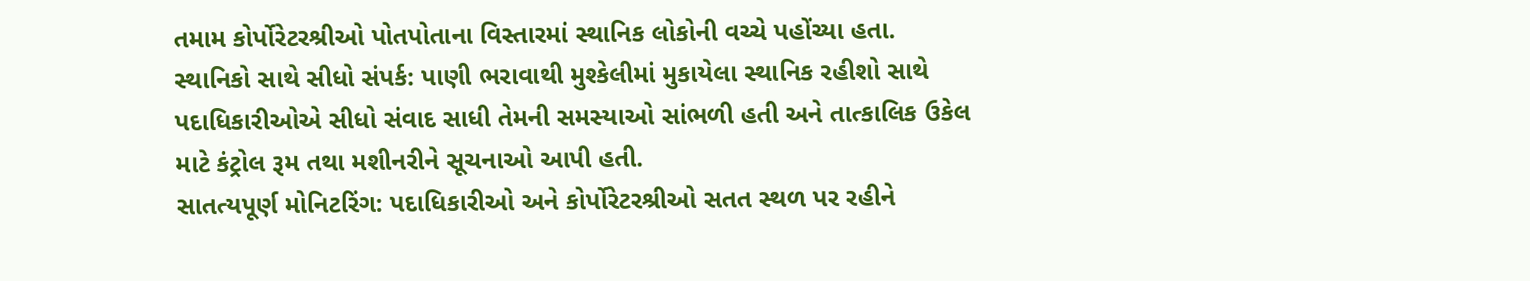તમામ કોર્પોરેટરશ્રીઓ પોતપોતાના વિસ્તારમાં સ્થાનિક લોકોની વચ્ચે પહોંચ્યા હતા.
સ્થાનિકો સાથે સીધો સંપર્ક: પાણી ભરાવાથી મુશ્કેલીમાં મુકાયેલા સ્થાનિક રહીશો સાથે પદાધિકારીઓએ સીધો સંવાદ સાધી તેમની સમસ્યાઓ સાંભળી હતી અને તાત્કાલિક ઉકેલ માટે કંટ્રોલ રૂમ તથા મશીનરીને સૂચનાઓ આપી હતી.
સાતત્યપૂર્ણ મોનિટરિંગ: પદાધિકારીઓ અને કોર્પોરેટરશ્રીઓ સતત સ્થળ પર રહીને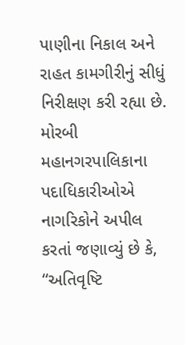પાણીના નિકાલ અને રાહત કામગીરીનું સીધું નિરીક્ષણ કરી રહ્યા છે.
મોરબી મહાનગરપાલિકાના પદાધિકારીઓએ નાગરિકોને અપીલ કરતાં જણાવ્યું છે કે, “અતિવૃષ્ટિ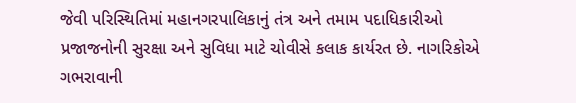જેવી પરિસ્થિતિમાં મહાનગરપાલિકાનું તંત્ર અને તમામ પદાધિકારીઓ પ્રજાજનોની સુરક્ષા અને સુવિધા માટે ચોવીસે કલાક કાર્યરત છે. નાગરિકોએ ગભરાવાની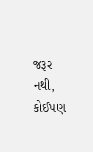જરૂર નથી, કોઈપણ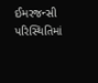ઈમરજન્સી પરિસ્થિતિમાં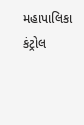મહાપાલિકા કંટ્રોલ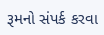રૂમનો સંપર્ક કરવા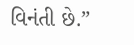વિનંતી છે.”